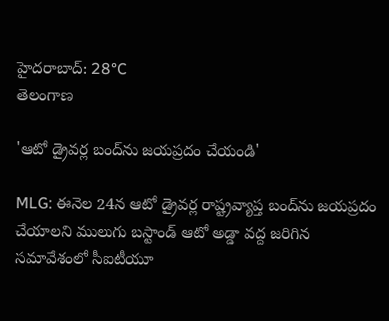హైదరాబాద్: 28°C
తెలంగాణ

'ఆటో డ్రైవర్ల బంద్‌ను జయప్రదం చేయండి'

MLG: ఈనెల 24న ఆటో డ్రైవర్ల రాష్ట్రవ్యాప్త బంద్‌ను జయప్రదం చేయాలని ములుగు బస్టాండ్ ఆటో అడ్డా వద్ద జరిగిన సమావేశంలో సీఐటీయూ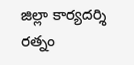జిల్లా కార్యదర్శి రత్నం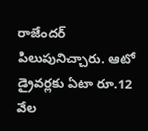రాజేందర్ పిలుపునిచ్చారు. ఆటో డ్రైవర్లకు ఏటా రూ.12 వేల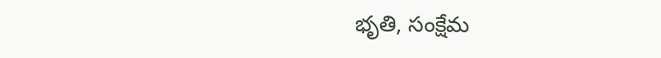భృతి, సంక్షేమ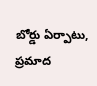బోర్డు ఏర్పాటు, ప్రమాద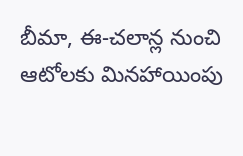బీమా, ఈ-చలాన్ల నుంచి ఆటోలకు మినహాయింపు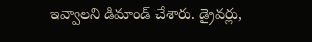ఇవ్వాలని డిమాండ్ చేశారు. డ్రైవర్లు,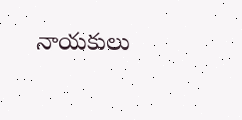నాయకులు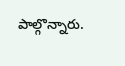పాల్గొన్నారు.